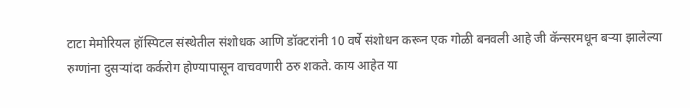टाटा मेमोरियल हॉस्पिटल संस्थेतील संशोधक आणि डॉक्टरांनी 10 वर्षे संशोधन करून एक गोळी बनवली आहे जी कॅन्सरमधून बऱ्या झालेल्या रुग्णांना दुसऱ्यांदा कर्करोग होण्यापासून वाचवणारी ठरु शकते. काय आहेत या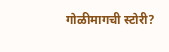गोळीमागची स्टोरी?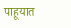पाहूयात